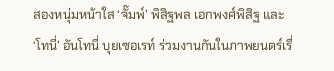สองหนุ่มหน้าใส ‘จั๊มพ์’ พิสิฐพล เอกพงศ์พิสิฐ และ ‘โทนี่’ อันโทนี่ บุยเซอเรท์ ร่วมงานกันในภาพยนตร์เรื่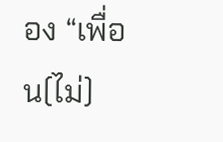อง “เพื่อน(ไม่)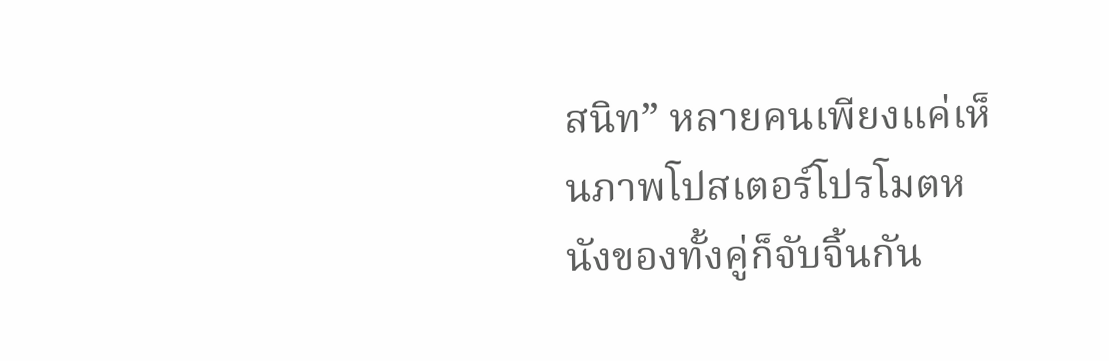สนิท” หลายคนเพียงแค่เห็นภาพโปสเตอร์โปรโมตหนังของทั้งคู่ก็จับจิ้นกัน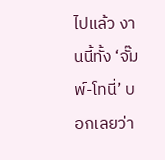ไปแล้ว งานนี้ทั้ง ‘จั๊มพ์-โทนี่’ บอกเลยว่า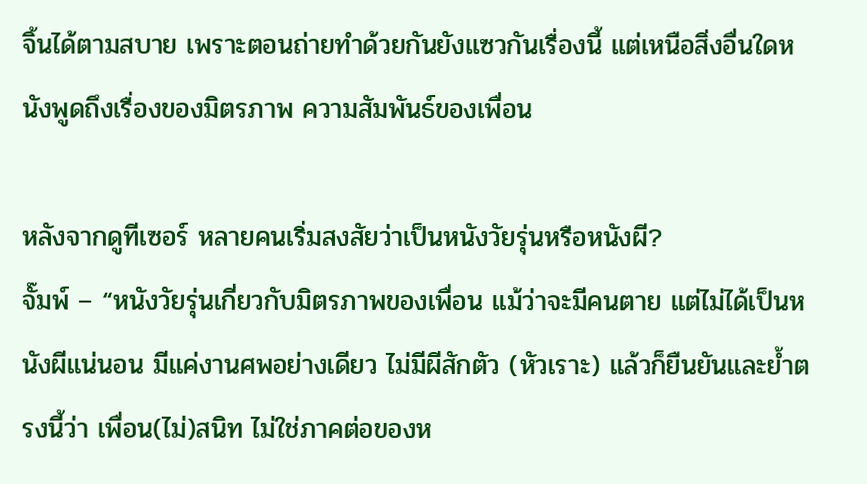จิ้นได้ตามสบาย เพราะตอนถ่ายทำด้วยกันยังแซวกันเรื่องนี้ แต่เหนือสิ่งอื่นใดหนังพูดถึงเรื่องของมิตรภาพ ความสัมพันธ์ของเพื่อน

หลังจากดูทีเซอร์ หลายคนเริ่มสงสัยว่าเป็นหนังวัยรุ่นหรือหนังผี?
จั๊มพ์ – “หนังวัยรุ่นเกี่ยวกับมิตรภาพของเพื่อน แม้ว่าจะมีคนตาย แต่ไม่ได้เป็นหนังผีแน่นอน มีแค่งานศพอย่างเดียว ไม่มีผีสักตัว (หัวเราะ) แล้วก็ยืนยันและย้ำตรงนี้ว่า เพื่อน(ไม่)สนิท ไม่ใช่ภาคต่อของห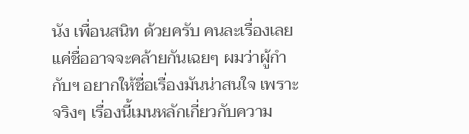นัง เพื่อนสนิท ด้วยครับ คนละเรื่องเลย แค่ชื่ออาจจะคล้ายกันเฉยๆ ผมว่าผู้กำกับฯ อยากให้ชื่อเรื่องมันน่าสนใจ เพราะจริงๆ เรื่องนี้เมนหลักเกี่ยวกับความ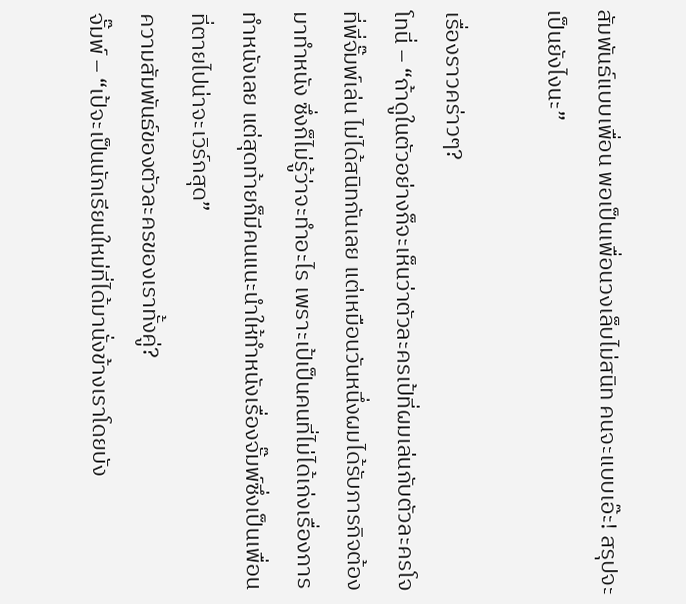สัมพันธ์แบบเพื่อน พอเป็นเพื่อนวงเล็บไม่สนิท คนจะแบบเอ๊ะ! สรุปจะเป็นยังไงนะ”

เรื่องราวคร่าวๆ?
โทนี่ – “ถ้าดูในตัวอย่างก็จะเห็นว่าตัวละครเป้ที่ผมเล่นกับตัวละครโจที่พี่จั๊มพ์เล่น ไม่ได้สนิทกันเลย แต่เหมือนวันหนึ่งผมได้รับภารกิจต้องมาทำหนัง ซึ่งก็ไม่รู้ว่าจะทำอะไร เพราะเป้เป็นคนที่ไม่ได้เก่งเรื่องการทำหนังเลย แต่สุดท้ายก็มีคนแนะนำให้ทำหนังเรื่องจั๊มพ์ซึ่งเป็นเพื่อนที่ตายไปน่าจะเวิร์กสุด”
ความสัมพันธ์ของตัวละครของเราทั้งคู่?
จั๊มพ์ – “เป้จะเป็นนักเรียนใหม่ที่ได้มานั่งข้างเราโดยบัง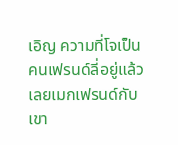เอิญ ความที่โจเป็นคนเฟรนด์ลี่อยู่แล้วเลยเมกเฟรนด์กับเขา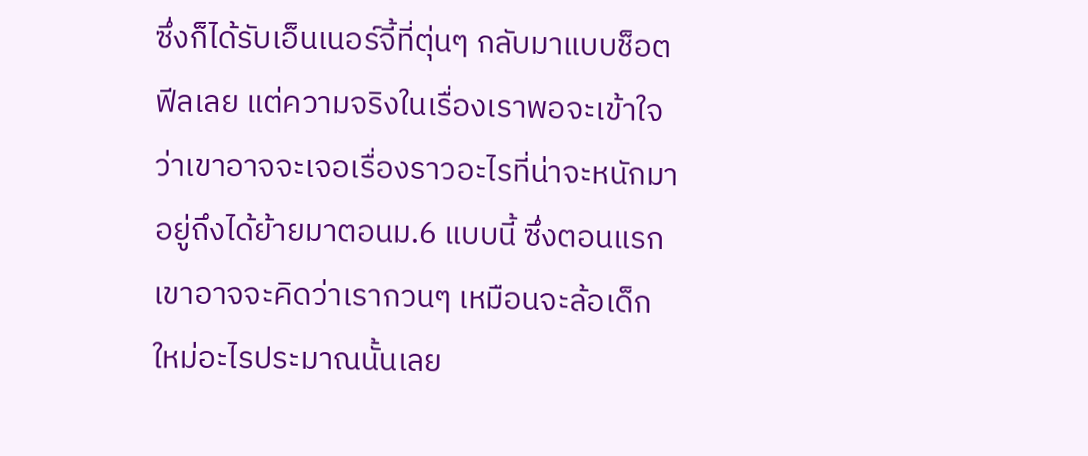ซึ่งก็ได้รับเอ็นเนอร์จี้ที่ตุ่นๆ กลับมาแบบช็อตฟีลเลย แต่ความจริงในเรื่องเราพอจะเข้าใจว่าเขาอาจจะเจอเรื่องราวอะไรที่น่าจะหนักมาอยู่ถึงได้ย้ายมาตอนม.6 แบบนี้ ซึ่งตอนแรกเขาอาจจะคิดว่าเรากวนๆ เหมือนจะล้อเด็กใหม่อะไรประมาณนั้นเลย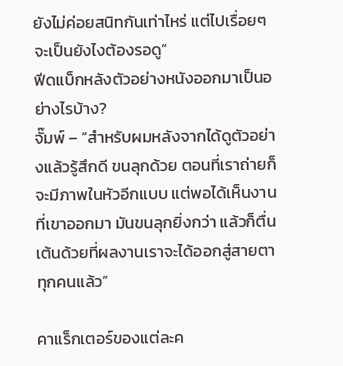ยังไม่ค่อยสนิทกันเท่าไหร่ แต่ไปเรื่อยๆ จะเป็นยังไงต้องรอดู”
ฟีดแบ็กหลังตัวอย่างหนังออกมาเป็นอย่างไรบ้าง?
จั๊มพ์ – “สำหรับผมหลังจากได้ดูตัวอย่างแล้วรู้สึกดี ขนลุกด้วย ตอนที่เราถ่ายก็จะมีภาพในหัวอีกแบบ แต่พอได้เห็นงานที่เขาออกมา มันขนลุกยิ่งกว่า แล้วก็ตื่นเต้นด้วยที่ผลงานเราจะได้ออกสู่สายตาทุกคนแล้ว”

คาแร็กเตอร์ของแต่ละค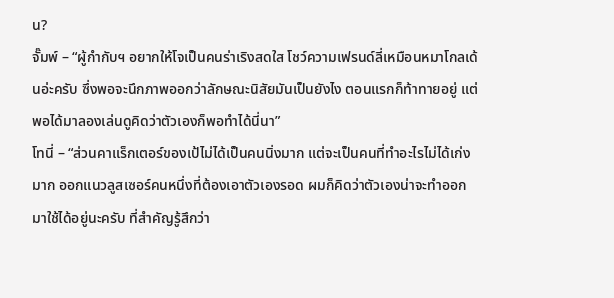น?
จั๊มพ์ – “ผู้กำกับฯ อยากให้โจเป็นคนร่าเริงสดใส โชว์ความเฟรนด์ลี่เหมือนหมาโกลเด้นอ่ะครับ ซึ่งพอจะนึกภาพออกว่าลักษณะนิสัยมันเป็นยังไง ตอนแรกก็ท้าทายอยู่ แต่พอได้มาลองเล่นดูคิดว่าตัวเองก็พอทำได้นี่นา”
โทนี่ – “ส่วนคาแร็กเตอร์ของเป้ไม่ได้เป็นคนนิ่งมาก แต่จะเป็นคนที่ทำอะไรไม่ได้เก่งมาก ออกแนวลูสเซอร์คนหนึ่งที่ต้องเอาตัวเองรอด ผมก็คิดว่าตัวเองน่าจะทำออกมาใช้ได้อยู่นะครับ ที่สำคัญรู้สึกว่า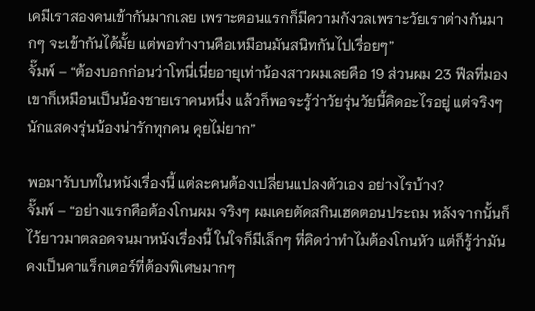เคมีเราสองคนเข้ากันมากเลย เพราะตอนแรกก็มีความกังวลเพราะวัยเราต่างกันมากๆ จะเข้ากันได้มั้ย แต่พอทำงานคือเหมือนมันสนิทกันไปเรื่อยๆ”
จั๊มพ์ – “ต้องบอกก่อนว่าโทนี่เนี่ยอายุเท่าน้องสาวผมเลยคือ 19 ส่วนผม 23 ฟีลที่มองเขาก็เหมือนเป็นน้องชายเราคนหนึ่ง แล้วก็พอจะรู้ว่าวัยรุ่นวัยนี้คิดอะไรอยู่ แต่จริงๆ นักแสดงรุ่นน้องน่ารักทุกคน คุยไม่ยาก”

พอมารับบทในหนังเรื่องนี้ แต่ละคนต้องเปลี่ยนแปลงตัวเอง อย่างไรบ้าง?
จั๊มพ์ – “อย่างแรกคือต้องโกนผม จริงๆ ผมเคยตัดสกินเฮดตอนประถม หลังจากนั้นก็ไว้ยาวมาตลอดจนมาหนังเรื่องนี้ ในใจก็มีเล็กๆ ที่คิดว่าทำไมต้องโกนหัว แต่ก็รู้ว่ามันคงเป็นคาแร็กเตอร์ที่ต้องพิเศษมากๆ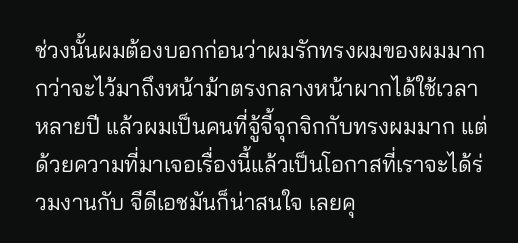ช่วงนั้นผมต้องบอกก่อนว่าผมรักทรงผมของผมมาก กว่าจะไว้มาถึงหน้าม้าตรงกลางหน้าผากได้ใช้เวลาหลายปี แล้วผมเป็นคนที่จู้จี้จุกจิกกับทรงผมมาก แต่ด้วยความที่มาเจอเรื่องนี้แล้วเป็นโอกาสที่เราจะได้ร่วมงานกับ จีดีเอชมันก็น่าสนใจ เลยคุ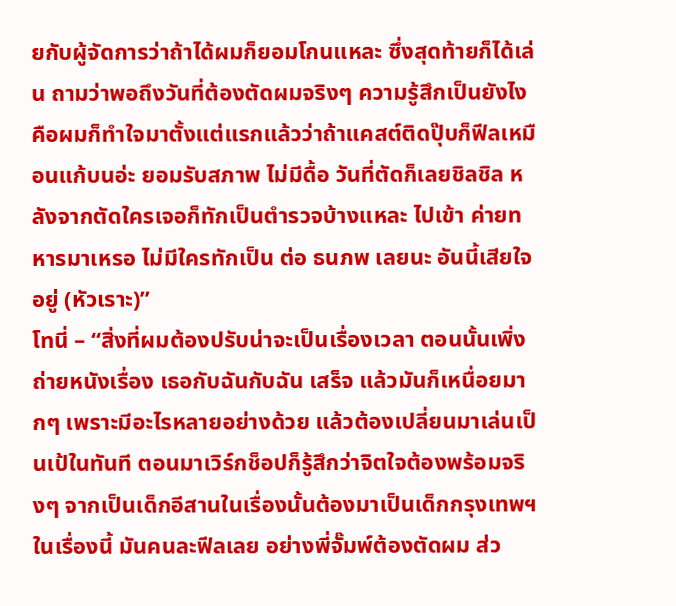ยกับผู้จัดการว่าถ้าได้ผมก็ยอมโกนแหละ ซึ่งสุดท้ายก็ได้เล่น ถามว่าพอถึงวันที่ต้องตัดผมจริงๆ ความรู้สึกเป็นยังไง คือผมก็ทำใจมาตั้งแต่แรกแล้วว่าถ้าแคสต์ติดปุ๊บก็ฟีลเหมือนแก้บนอ่ะ ยอมรับสภาพ ไม่มีดื้อ วันที่ตัดก็เลยชิลชิล หลังจากตัดใครเจอก็ทักเป็นตำรวจบ้างแหละ ไปเข้า ค่ายทหารมาเหรอ ไม่มีใครทักเป็น ต่อ ธนภพ เลยนะ อันนี้เสียใจอยู่ (หัวเราะ)”
โทนี่ – “สิ่งที่ผมต้องปรับน่าจะเป็นเรื่องเวลา ตอนนั้นเพิ่งถ่ายหนังเรื่อง เธอกับฉันกับฉัน เสร็จ แล้วมันก็เหนื่อยมากๆ เพราะมีอะไรหลายอย่างด้วย แล้วต้องเปลี่ยนมาเล่นเป็นเป้ในทันที ตอนมาเวิร์กช็อปก็รู้สึกว่าจิตใจต้องพร้อมจริงๆ จากเป็นเด็กอีสานในเรื่องนั้นต้องมาเป็นเด็กกรุงเทพฯ ในเรื่องนี้ มันคนละฟีลเลย อย่างพี่จั๊มพ์ต้องตัดผม ส่ว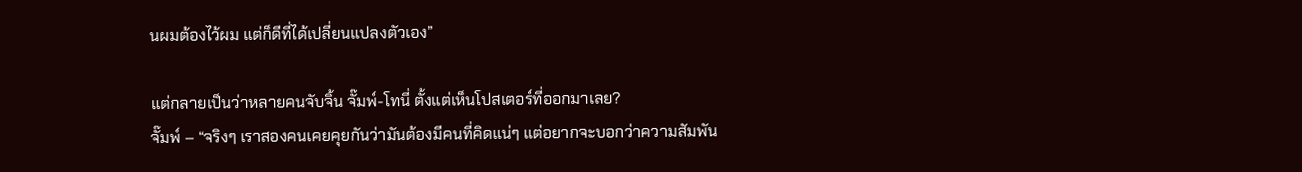นผมต้องไว้ผม แต่ก็ดีที่ได้เปลี่ยนแปลงตัวเอง”

แต่กลายเป็นว่าหลายคนจับจิ้น จั๊มพ์-โทนี่ ตั้งแต่เห็นโปสเตอร์ที่ออกมาเลย?
จั๊มพ์ – “จริงๆ เราสองคนเคยคุยกันว่ามันต้องมีคนที่คิดแน่ๆ แต่อยากจะบอกว่าความสัมพัน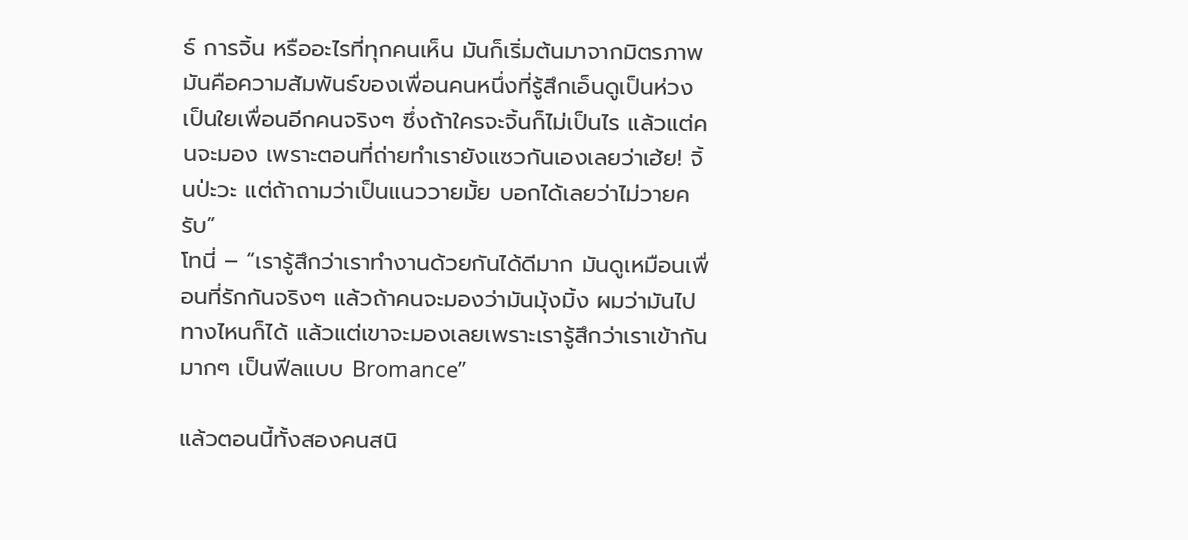ธ์ การจิ้น หรืออะไรที่ทุกคนเห็น มันก็เริ่มต้นมาจากมิตรภาพ มันคือความสัมพันธ์ของเพื่อนคนหนึ่งที่รู้สึกเอ็นดูเป็นห่วงเป็นใยเพื่อนอีกคนจริงๆ ซึ่งถ้าใครจะจิ้นก็ไม่เป็นไร แล้วแต่คนจะมอง เพราะตอนที่ถ่ายทำเรายังแซวกันเองเลยว่าเฮ้ย! จิ้นป่ะวะ แต่ถ้าถามว่าเป็นแนววายมั้ย บอกได้เลยว่าไม่วายครับ”
โทนี่ – “เรารู้สึกว่าเราทำงานด้วยกันได้ดีมาก มันดูเหมือนเพื่อนที่รักกันจริงๆ แล้วถ้าคนจะมองว่ามันมุ้งมิ้ง ผมว่ามันไปทางไหนก็ได้ แล้วแต่เขาจะมองเลยเพราะเรารู้สึกว่าเราเข้ากันมากๆ เป็นฟีลแบบ Bromance”

แล้วตอนนี้ทั้งสองคนสนิ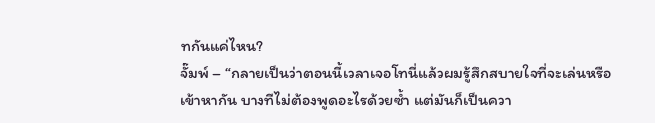ทกันแค่ไหน?
จั๊มพ์ – “กลายเป็นว่าตอนนี้เวลาเจอโทนี่แล้วผมรู้สึกสบายใจที่จะเล่นหรือเข้าหากัน บางทีไม่ต้องพูดอะไรด้วยซ้ำ แต่มันก็เป็นควา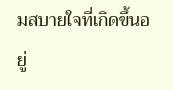มสบายใจที่เกิดขึ้นอยู่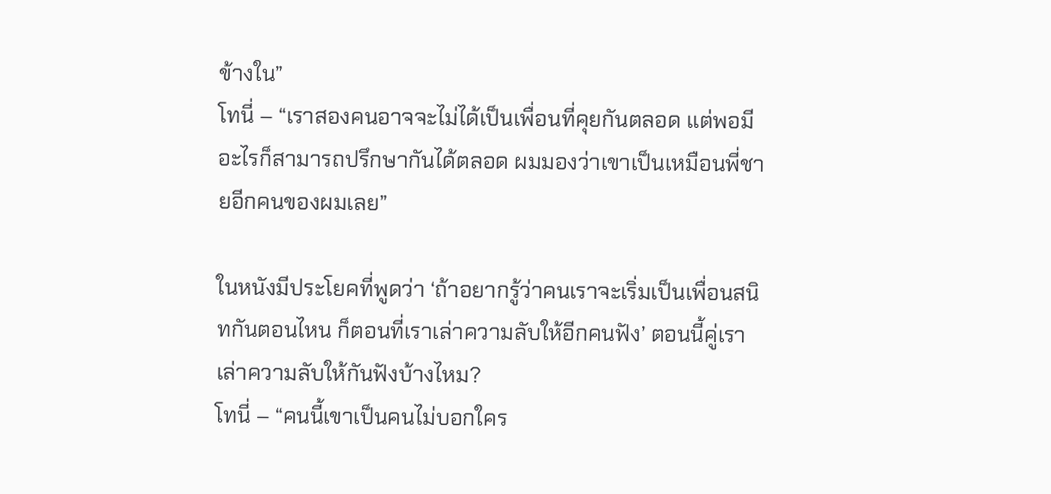ข้างใน”
โทนี่ – “เราสองคนอาจจะไม่ได้เป็นเพื่อนที่คุยกันตลอด แต่พอมีอะไรก็สามารถปรึกษากันได้ตลอด ผมมองว่าเขาเป็นเหมือนพี่ชายอีกคนของผมเลย”

ในหนังมีประโยคที่พูดว่า ‘ถ้าอยากรู้ว่าคนเราจะเริ่มเป็นเพื่อนสนิทกันตอนไหน ก็ตอนที่เราเล่าความลับให้อีกคนฟัง’ ตอนนี้คู่เราเล่าความลับให้กันฟังบ้างไหม?
โทนี่ – “คนนี้เขาเป็นคนไม่บอกใคร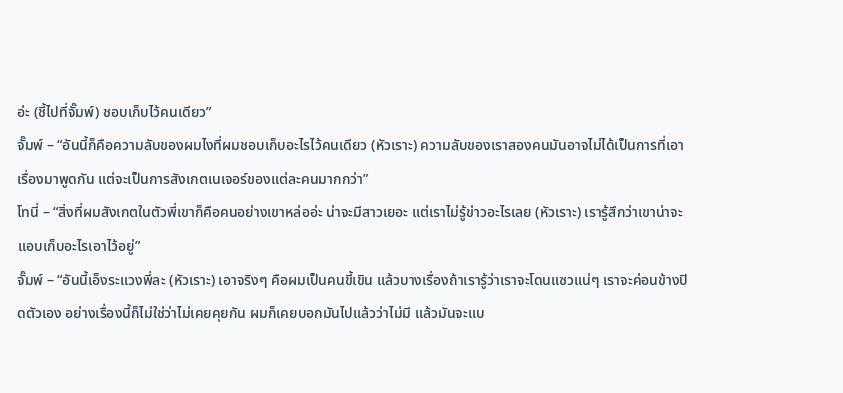อ่ะ (ชี้ไปที่จั๊มพ์) ชอบเก็บไว้คนเดียว”
จั๊มพ์ – “อันนี้ก็คือความลับของผมไงที่ผมชอบเก็บอะไรไว้คนเดียว (หัวเราะ) ความลับของเราสองคนมันอาจไม่ได้เป็นการที่เอาเรื่องมาพูดกัน แต่จะเป็นการสังเกตเนเจอร์ของแต่ละคนมากกว่า”
โทนี่ – “สิ่งที่ผมสังเกตในตัวพี่เขาก็คือคนอย่างเขาหล่ออ่ะ น่าจะมีสาวเยอะ แต่เราไม่รู้ข่าวอะไรเลย (หัวเราะ) เรารู้สึกว่าเขาน่าจะแอบเก็บอะไรเอาไว้อยู่”
จั๊มพ์ – “อันนี้เอ็งระแวงพี่ละ (หัวเราะ) เอาจริงๆ คือผมเป็นคนขี้เขิน แล้วบางเรื่องถ้าเรารู้ว่าเราจะโดนแซวแน่ๆ เราจะค่อนข้างปิดตัวเอง อย่างเรื่องนี้ก็ไม่ใช่ว่าไม่เคยคุยกัน ผมก็เคยบอกมันไปแล้วว่าไม่มี แล้วมันจะแบ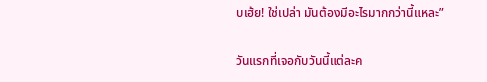บเฮ้ย! ใช่เปล่า มันต้องมีอะไรมากกว่านี้แหละ”

วันแรกที่เจอกับวันนี้แต่ละค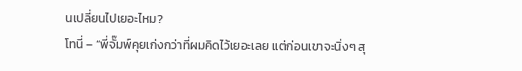นเปลี่ยนไปเยอะไหม?
โทนี่ – “พี่จั๊มพ์คุยเก่งกว่าที่ผมคิดไว้เยอะเลย แต่ก่อนเขาจะนิ่งๆ สุ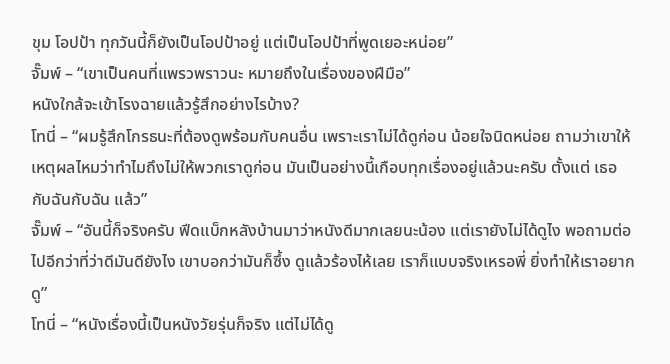ขุม โอปป้า ทุกวันนี้ก็ยังเป็นโอปป้าอยู่ แต่เป็นโอปป้าที่พูดเยอะหน่อย”
จั๊มพ์ – “เขาเป็นคนที่แพรวพราวนะ หมายถึงในเรื่องของฝีมือ”
หนังใกล้จะเข้าโรงฉายแล้วรู้สึกอย่างไรบ้าง?
โทนี่ – “ผมรู้สึกโกรธนะที่ต้องดูพร้อมกับคนอื่น เพราะเราไม่ได้ดูก่อน น้อยใจนิดหน่อย ถามว่าเขาให้เหตุผลไหมว่าทำไมถึงไม่ให้พวกเราดูก่อน มันเป็นอย่างนี้เกือบทุกเรื่องอยู่แล้วนะครับ ตั้งแต่ เธอกับฉันกับฉัน แล้ว”
จั๊มพ์ – “อันนี้ก็จริงครับ ฟีดแบ็กหลังบ้านมาว่าหนังดีมากเลยนะน้อง แต่เรายังไม่ได้ดูไง พอถามต่อไปอีกว่าที่ว่าดีมันดียังไง เขาบอกว่ามันก็ซึ้ง ดูแล้วร้องไห้เลย เราก็แบบจริงเหรอพี่ ยิ่งทำให้เราอยากดู”
โทนี่ – “หนังเรื่องนี้เป็นหนังวัยรุ่นก็จริง แต่ไม่ได้ดู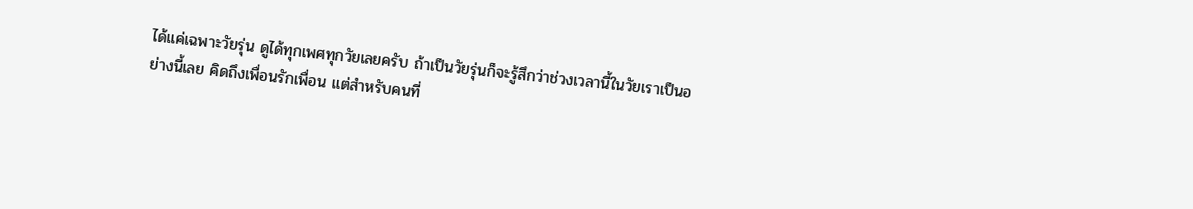ได้แค่เฉพาะวัยรุ่น ดูได้ทุกเพศทุกวัยเลยครับ ถ้าเป็นวัยรุ่นก็จะรู้สึกว่าช่วงเวลานี้ในวัยเราเป็นอย่างนี้เลย คิดถึงเพื่อนรักเพื่อน แต่สำหรับคนที่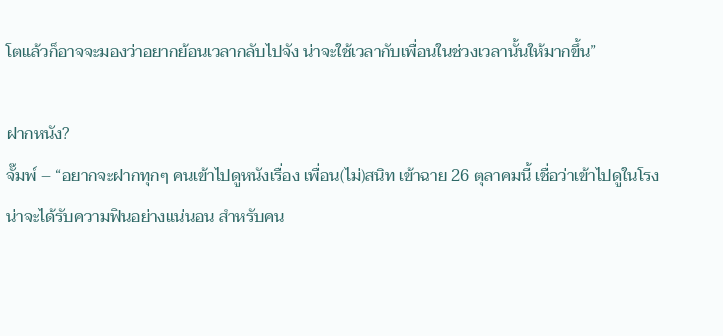โตแล้วก็อาจจะมองว่าอยากย้อนเวลากลับไปจัง น่าจะใช้เวลากับเพื่อนในช่วงเวลานั้นให้มากขึ้น”

ฝากหนัง?
จั๊มพ์ – “อยากจะฝากทุกๆ คนเข้าไปดูหนังเรื่อง เพื่อน(ไม่)สนิท เข้าฉาย 26 ตุลาคมนี้ เชื่อว่าเข้าไปดูในโรงน่าจะได้รับความฟินอย่างแน่นอน สำหรับคน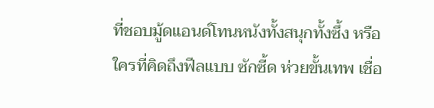ที่ชอบมู้ดแอนด์โทนหนังทั้งสนุกทั้งซึ้ง หรือใครที่คิดถึงฟีลแบบ ซักซี้ด ห่วยขั้นเทพ เชื่อ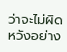ว่าจะไม่ผิดหวังอย่าง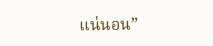แน่นอน”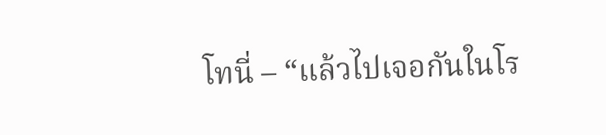โทนี่ – “แล้วไปเจอกันในโร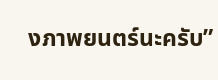งภาพยนตร์นะครับ”